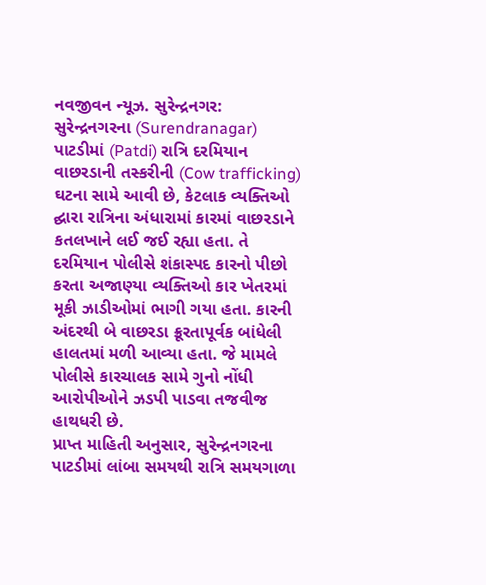નવજીવન ન્યૂઝ. સુરેન્દ્રનગર: સુરેન્દ્રનગરના (Surendranagar) પાટડીમાં (Patdi) રાત્રિ દરમિયાન વાછરડાની તસ્કરીની (Cow trafficking) ઘટના સામે આવી છે, કેટલાક વ્યક્તિઓ દ્ઘારા રાત્રિના અંધારામાં કારમાં વાછરડાને કતલખાને લઈ જઈ રહ્યા હતા. તે દરમિયાન પોલીસે શંકાસ્પદ કારનો પીછો કરતા અજાણ્યા વ્યક્તિઓ કાર ખેતરમાં મૂકી ઝાડીઓમાં ભાગી ગયા હતા. કારની અંદરથી બે વાછરડા ક્રૂરતાપૂર્વક બાંધેલી હાલતમાં મળી આવ્યા હતા. જે મામલે પોલીસે કારચાલક સામે ગુનો નોંધી આરોપીઓને ઝડપી પાડવા તજવીજ હાથધરી છે.
પ્રાપ્ત માહિતી અનુસાર, સુરેન્દ્રનગરના પાટડીમાં લાંબા સમયથી રાત્રિ સમયગાળા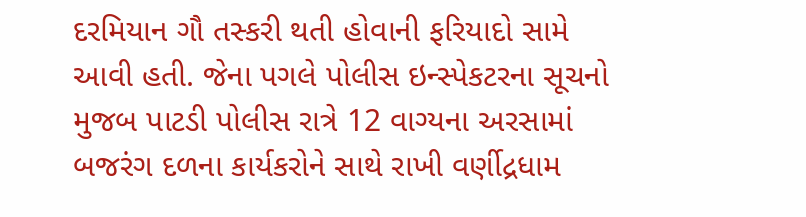દરમિયાન ગૌ તસ્કરી થતી હોવાની ફરિયાદો સામે આવી હતી. જેના પગલે પોલીસ ઇન્સ્પેકટરના સૂચનો મુજબ પાટડી પોલીસ રાત્રે 12 વાગ્યના અરસામાં બજરંગ દળના કાર્યકરોને સાથે રાખી વર્ણીદ્રધામ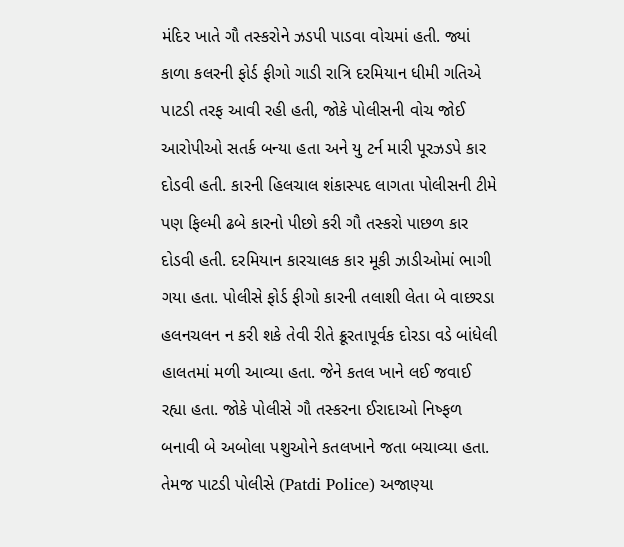મંદિર ખાતે ગૌ તસ્કરોને ઝડપી પાડવા વોચમાં હતી. જ્યાં કાળા કલરની ફોર્ડ ફીગો ગાડી રાત્રિ દરમિયાન ધીમી ગતિએ પાટડી તરફ આવી રહી હતી, જોકે પોલીસની વોચ જોઈ આરોપીઓ સતર્ક બન્યા હતા અને યુ ટર્ન મારી પૂરઝડપે કાર દોડવી હતી. કારની હિલચાલ શંકાસ્પદ લાગતા પોલીસની ટીમે પણ ફિલ્મી ઢબે કારનો પીછો કરી ગૌ તસ્કરો પાછળ કાર દોડવી હતી. દરમિયાન કારચાલક કાર મૂકી ઝાડીઓમાં ભાગી ગયા હતા. પોલીસે ફોર્ડ ફીગો કારની તલાશી લેતા બે વાછરડા હલનચલન ન કરી શકે તેવી રીતે ક્રૂરતાપૂર્વક દોરડા વડે બાંધેલી હાલતમાં મળી આવ્યા હતા. જેને કતલ ખાને લઈ જવાઈ રહ્યા હતા. જોકે પોલીસે ગૌ તસ્કરના ઈરાદાઓ નિષ્ફળ બનાવી બે અબોલા પશુઓને કતલખાને જતા બચાવ્યા હતા. તેમજ પાટડી પોલીસે (Patdi Police) અજાણ્યા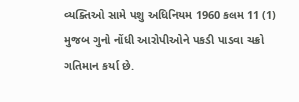વ્યક્તિઓ સામે પશુ અધિનિયમ 1960 કલમ 11 (1) મુજબ ગુનો નોંધી આરોપીઓને પકડી પાડવા ચક્રો ગતિમાન કર્યા છે.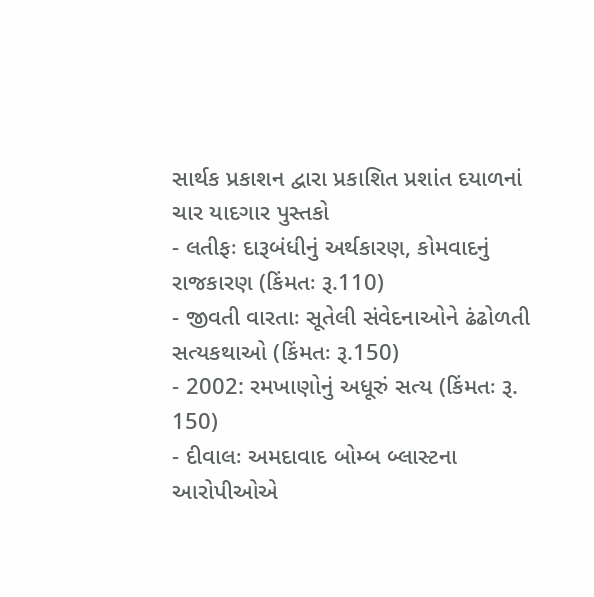સાર્થક પ્રકાશન દ્વારા પ્રકાશિત પ્રશાંત દયાળનાં ચાર યાદગાર પુસ્તકો
- લતીફઃ દારૂબંધીનું અર્થકારણ, કોમવાદનું રાજકારણ (કિંમતઃ રૂ.110)
- જીવતી વારતાઃ સૂતેલી સંવેદનાઓને ઢંઢોળતી સત્યકથાઓ (કિંમતઃ રૂ.150)
- 2002: રમખાણોનું અધૂરું સત્ય (કિંમતઃ રૂ. 150)
- દીવાલઃ અમદાવાદ બોમ્બ બ્લાસ્ટના આરોપીઓએ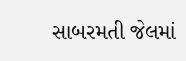સાબરમતી જેલમાં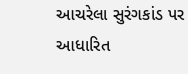આચરેલા સુરંગકાંડ પર આધારિત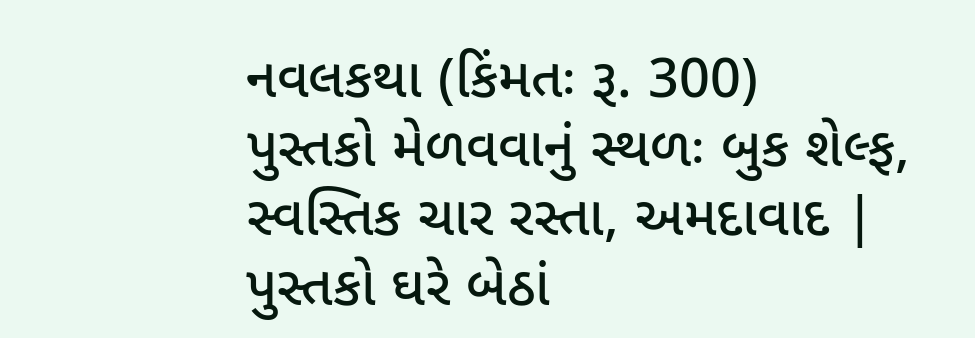નવલકથા (કિંમતઃ રૂ. 300)
પુસ્તકો મેળવવાનું સ્થળઃ બુક શેલ્ફ, સ્વસ્તિક ચાર રસ્તા, અમદાવાદ | પુસ્તકો ઘરે બેઠાં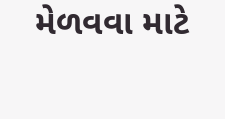મેળવવા માટે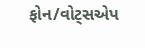ફોન/વોટ્સએપ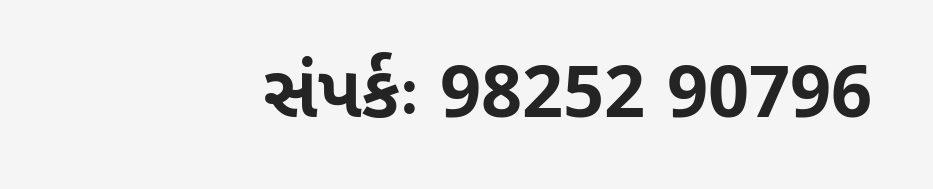સંપર્કઃ 98252 90796